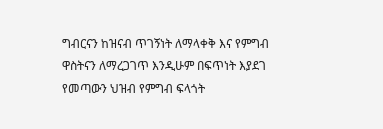ግብርናን ከዝናብ ጥገኝነት ለማላቀቅ እና የምግብ ዋስትናን ለማረጋገጥ እንዲሁም በፍጥነት እያደገ የመጣውን ህዝብ የምግብ ፍላጎት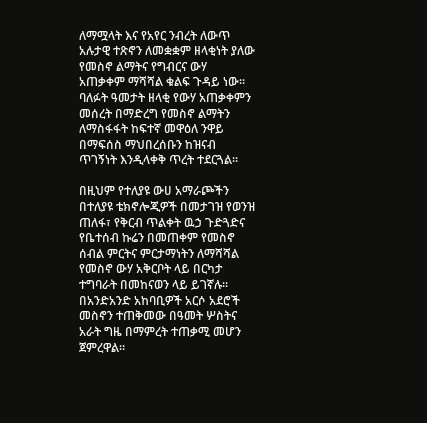ለማሟላት እና የአየር ንብረት ለውጥ አሉታዊ ተጽኖን ለመቋቋም ዘላቂነት ያለው የመስኖ ልማትና የግብርና ውሃ አጠቃቀም ማሻሻል ቁልፍ ጉዳይ ነው፡፡
ባለፉት ዓመታት ዘላቂ የውሃ አጠቃቀምን መሰረት በማድረግ የመስኖ ልማትን ለማስፋፋት ከፍተኛ መዋዕለ ንዋይ በማፍሰስ ማህበረሰቡን ከዝናብ ጥገኝነት እንዲላቀቅ ጥረት ተደርጓል፡፡

በዚህም የተለያዩ ውሀ አማራጮችን በተለያዩ ቴክኖሎጂዎች በመታገዝ የወንዝ ጠለፋ፣ የቅርብ ጥልቀት ዉኃ ጉድጓድና የቤተሰብ ኩሬን በመጠቀም የመስኖ ሰብል ምርትና ምርታማነትን ለማሻሻል የመስኖ ውሃ አቅርቦት ላይ በርካታ ተግባራት በመከናወን ላይ ይገኛሉ።
በአንድአንድ አከባቢዎች አርሶ አደሮች መስኖን ተጠቅመው በዓመት ሦስትና አራት ግዜ በማምረት ተጠቃሚ መሆን ጀምረዋል፡፡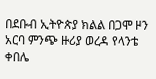በደቡብ ኢትዮጵያ ክልል በጋሞ ዞን አርባ ምንጭ ዙሪያ ወረዳ የላንቴ ቀበሌ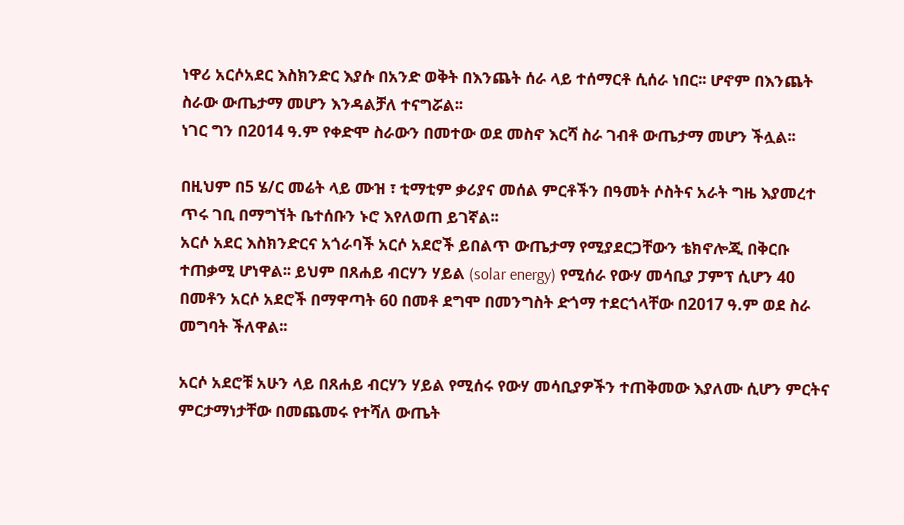ነዋሪ አርሶአደር እስክንድር እያሱ በአንድ ወቅት በእንጨት ሰራ ላይ ተሰማርቶ ሲሰራ ነበር፡፡ ሆኖም በእንጨት ስራው ውጤታማ መሆን እንዳልቻለ ተናግሯል፡፡
ነገር ግን በ2014 ዓ.ም የቀድሞ ስራውን በመተው ወደ መስኖ እርሻ ስራ ገብቶ ውጤታማ መሆን ችሏል፡፡

በዚህም በ5 ሄ/ር መሬት ላይ ሙዝ ፣ ቲማቲም ቃሪያና መሰል ምርቶችን በዓመት ሶስትና አራት ግዜ እያመረተ ጥሩ ገቢ በማግኘት ቤተሰቡን ኑሮ እየለወጠ ይገኛል፡፡
አርሶ አደር እስክንድርና አጎራባች አርሶ አደሮች ይበልጥ ውጤታማ የሚያደርጋቸውን ቴክኖሎጂ በቅርቡ ተጠቃሚ ሆነዋል፡፡ ይህም በጸሐይ ብርሃን ሃይል (solar energy) የሚሰራ የውሃ መሳቢያ ፓምፕ ሲሆን 40 በመቶን አርሶ አደሮች በማዋጣት 60 በመቶ ደግሞ በመንግስት ድጎማ ተደርጎላቸው በ2017 ዓ.ም ወደ ስራ መግባት ችለዋል፡፡

አርሶ አደሮቹ አሁን ላይ በጸሐይ ብርሃን ሃይል የሚሰሩ የውሃ መሳቢያዎችን ተጠቅመው እያለሙ ሲሆን ምርትና ምርታማነታቸው በመጨመሩ የተሻለ ውጤት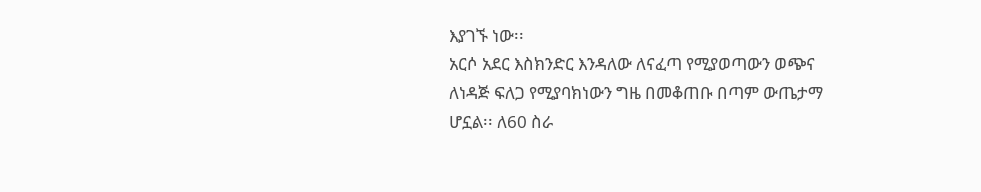እያገኙ ነው፡፡
አርሶ አደር እስክንድር እንዳለው ለናፈጣ የሚያወጣውን ወጭና ለነዳጅ ፍለጋ የሚያባክነውን ግዜ በመቆጠቡ በጣም ውጤታማ ሆኗል፡፡ ለ60 ስራ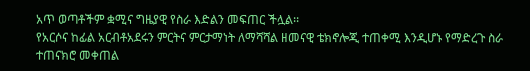አጥ ወጣቶችም ቋሚና ግዜያዊ የስራ እድልን መፍጠር ችሏል፡፡
የአርሶና ከፊል አርብቶአደሩን ምርትና ምርታማነት ለማሻሻል ዘመናዊ ቴክኖሎጂ ተጠቀሚ እንዲሆኑ የማድረጉ ስራ ተጠናክሮ መቀጠል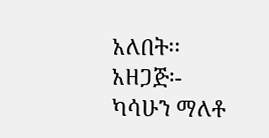አለበት፡፡
አዘጋጅ፡- ካሳሁን ማለቶ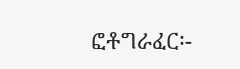ፎቶግራፈር፡-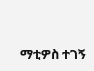ማቲዎስ ተገኝ